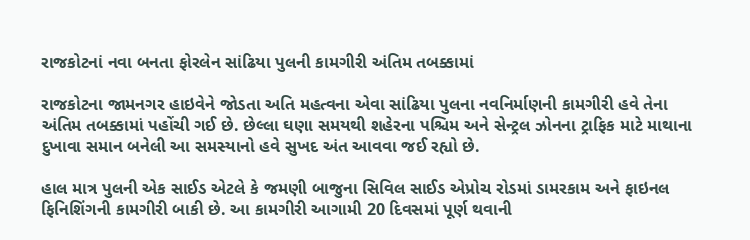રાજકોટનાં નવા બનતા ફોરલેન સાંઢિયા પુલની કામગીરી અંતિમ તબક્કામાં

રાજકોટના જામનગર હાઇવેને જોડતા અતિ મહત્વના એવા સાંઢિયા પુલના નવનિર્માણની કામગીરી હવે તેના અંતિમ તબક્કામાં પહોંચી ગઈ છે. છેલ્લા ઘણા સમયથી શહેરના પશ્ચિમ અને સેન્ટ્રલ ઝોનના ટ્રાફિક માટે માથાના દુખાવા સમાન બનેલી આ સમસ્યાનો હવે સુખદ અંત આવવા જઈ રહ્યો છે.

હાલ માત્ર પુલની એક સાઈડ એટલે કે જમણી બાજુના સિવિલ સાઈડ એપ્રોચ રોડમાં ડામરકામ અને ફાઇનલ ફિનિશિંગની કામગીરી બાકી છે. આ કામગીરી આગામી 20 દિવસમાં પૂર્ણ થવાની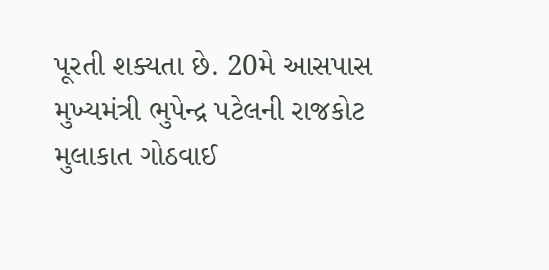પૂરતી શક્યતા છે. 20મે આસપાસ મુખ્યમંત્રી ભુપેન્દ્ર પટેલની રાજકોટ મુલાકાત ગોઠવાઈ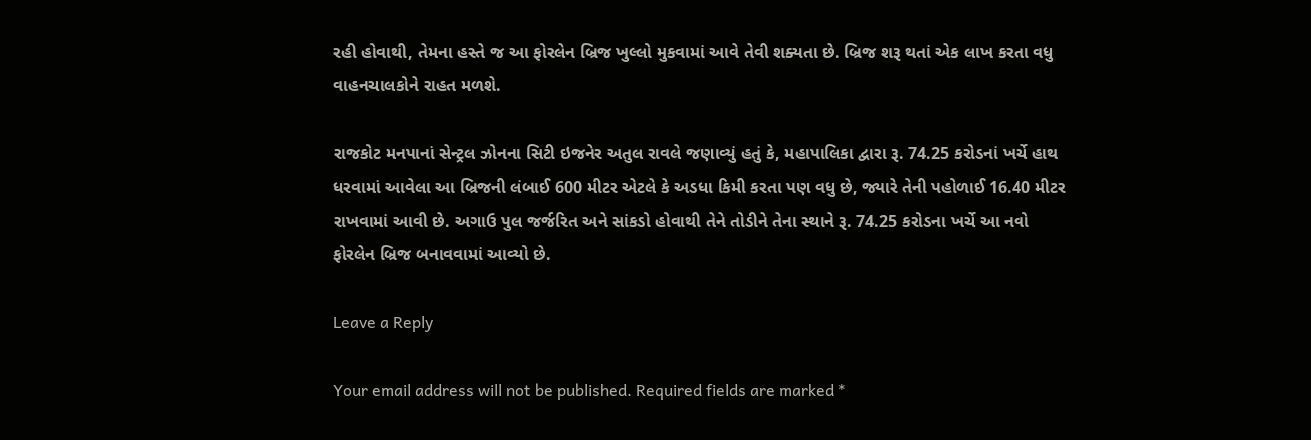રહી હોવાથી, તેમના હસ્તે જ આ ફોરલેન બ્રિજ ખુલ્લો મુકવામાં આવે તેવી શક્યતા છે. બ્રિજ શરૂ થતાં એક લાખ કરતા વધુ વાહનચાલકોને રાહત મળશે.

રાજકોટ મનપાનાં સેન્ટ્રલ ઝોનના સિટી ઇજનેર અતુલ રાવલે જણાવ્યું હતું કે, મહાપાલિકા દ્વારા રૂ. 74.25 કરોડનાં ખર્ચે હાથ ધરવામાં આવેલા આ બ્રિજની લંબાઈ 600 મીટર એટલે કે અડધા કિમી કરતા પણ વધુ છે, જ્યારે તેની પહોળાઈ 16.40 મીટર રાખવામાં આવી છે. અગાઉ પુલ જર્જરિત અને સાંકડો હોવાથી તેને તોડીને તેના સ્થાને રૂ. 74.25 કરોડના ખર્ચે આ નવો ફોરલેન બ્રિજ બનાવવામાં આવ્યો છે.

Leave a Reply

Your email address will not be published. Required fields are marked *